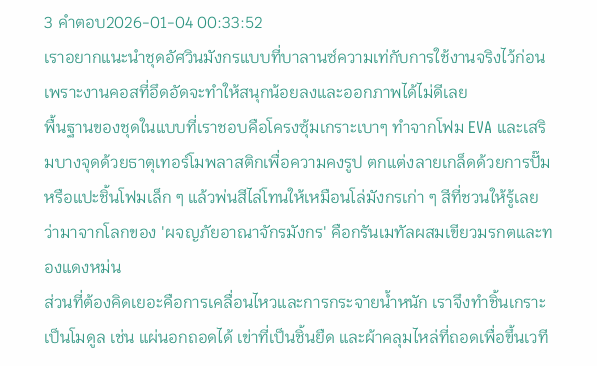3 คำตอบ2026-01-04 00:33:52
เราอยากแนะนำชุดอัศวินมังกรแบบที่บาลานซ์ความเท่กับการใช้งานจริงไว้ก่อน เพราะงานคอสที่อึดอัดจะทำให้สนุกน้อยลงและออกภาพได้ไม่ดีเลย
พื้นฐานของชุดในแบบที่เราชอบคือโครงซุ้มเกราะเบาๆ ทำจากโฟม EVA และเสริมบางจุดด้วยธาตุเทอร์โมพลาสติกเพื่อความคงรูป ตกแต่งลายเกล็ดด้วยการปั๊มหรือแปะชิ้นโฟมเล็ก ๆ แล้วพ่นสีไล่โทนให้เหมือนโล่มังกรเก่า ๆ สีที่ชวนให้รู้เลยว่ามาจากโลกของ 'ผจญภัยอาณาจักรมังกร' คือกรันเมทัลผสมเขียวมรกตและทองแดงหม่น
ส่วนที่ต้องคิดเยอะคือการเคลื่อนไหวและการกระจายน้ำหนัก เราจึงทำชิ้นเกราะเป็นโมดูล เช่น แผ่นอกถอดได้ เข่าที่เป็นชิ้นยืด และผ้าคลุมไหล่ที่ถอดเพื่อขึ้นเวที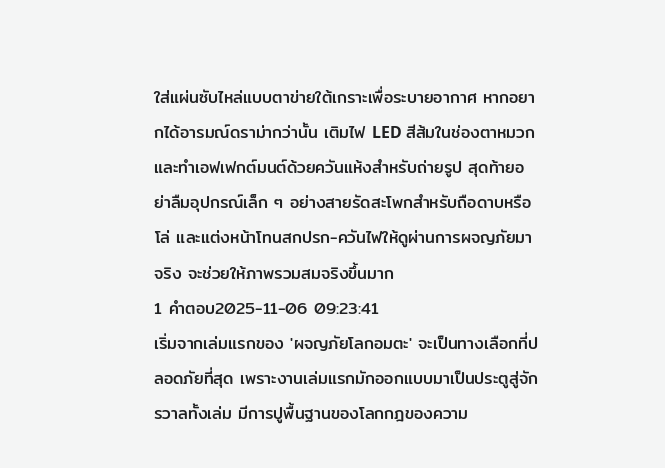ใส่แผ่นซับไหล่แบบตาข่ายใต้เกราะเพื่อระบายอากาศ หากอยากได้อารมณ์ดราม่ากว่านั้น เติมไฟ LED สีส้มในช่องตาหมวกและทำเอฟเฟกต์มนต์ด้วยควันแห้งสำหรับถ่ายรูป สุดท้ายอย่าลืมอุปกรณ์เล็ก ๆ อย่างสายรัดสะโพกสำหรับถือดาบหรือโล่ และแต่งหน้าโทนสกปรก-ควันไฟให้ดูผ่านการผจญภัยมาจริง จะช่วยให้ภาพรวมสมจริงขึ้นมาก
1 คำตอบ2025-11-06 09:23:41
เริ่มจากเล่มแรกของ 'ผจญภัยโลกอมตะ' จะเป็นทางเลือกที่ปลอดภัยที่สุด เพราะงานเล่มแรกมักออกแบบมาเป็นประตูสู่จักรวาลทั้งเล่ม มีการปูพื้นฐานของโลกกฎของความ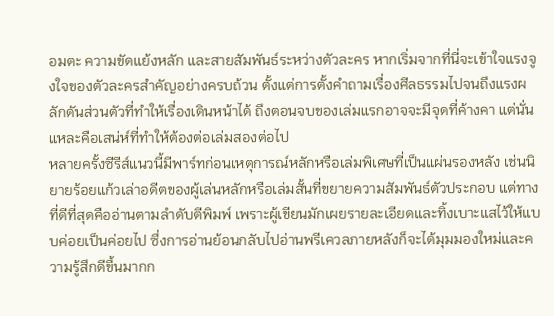อมตะ ความขัดแย้งหลัก และสายสัมพันธ์ระหว่างตัวละคร หากเริ่มจากที่นี่จะเข้าใจแรงจูงใจของตัวละครสำคัญอย่างครบถ้วน ตั้งแต่การตั้งคำถามเรื่องศีลธรรมไปจนถึงแรงผลักดันส่วนตัวที่ทำให้เรื่องเดินหน้าได้ ถึงตอนจบของเล่มแรกอาจจะมีจุดที่ค้างคา แต่นั่นแหละคือเสน่ห์ที่ทำให้ต้องต่อเล่มสองต่อไป
หลายครั้งซีรีส์แนวนี้มีพาร์ทก่อนเหตุการณ์หลักหรือเล่มพิเศษที่เป็นแผ่นรองหลัง เช่นนิยายร้อยแก้วเล่าอดีตของผู้เล่นหลักหรือเล่มสั้นที่ขยายความสัมพันธ์ตัวประกอบ แต่ทางที่ดีที่สุดคืออ่านตามลำดับตีพิมพ์ เพราะผู้เขียนมักเผยรายละเอียดและทิ้งเบาะแสไว้ให้แบบค่อยเป็นค่อยไป ซึ่งการอ่านย้อนกลับไปอ่านพรีเควลภายหลังก็จะได้มุมมองใหม่และความรู้สึกดีขึ้นมากก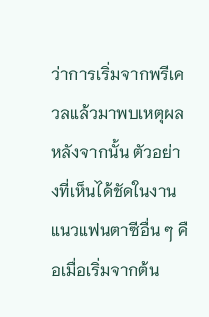ว่าการเริ่มจากพรีเควลแล้วมาพบเหตุผลหลังจากนั้น ตัวอย่างที่เห็นได้ชัดในงานแนวแฟนตาซีอื่น ๆ คือเมื่อเริ่มจากต้น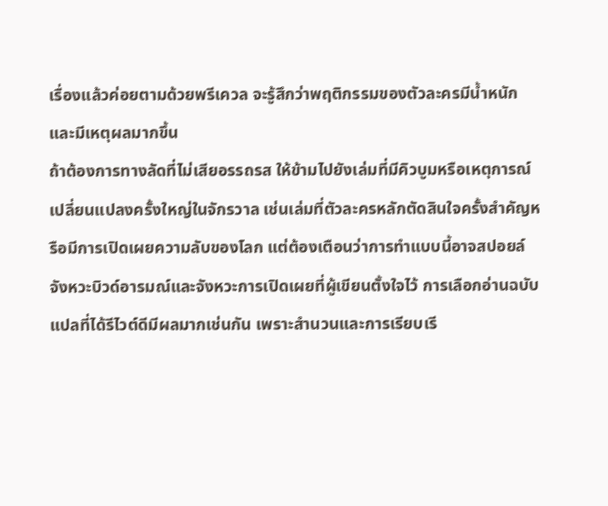เรื่องแล้วค่อยตามด้วยพรีเควล จะรู้สึกว่าพฤติกรรมของตัวละครมีน้ำหนักและมีเหตุผลมากขึ้น
ถ้าต้องการทางลัดที่ไม่เสียอรรถรส ให้ข้ามไปยังเล่มที่มีคิวบูมหรือเหตุการณ์เปลี่ยนแปลงครั้งใหญ่ในจักรวาล เช่นเล่มที่ตัวละครหลักตัดสินใจครั้งสำคัญหรือมีการเปิดเผยความลับของโลก แต่ต้องเตือนว่าการทำแบบนี้อาจสปอยล์จังหวะบิวด์อารมณ์และจังหวะการเปิดเผยที่ผู้เขียนตั้งใจไว้ การเลือกอ่านฉบับแปลที่ได้รีไวต์ดีมีผลมากเช่นกัน เพราะสำนวนและการเรียบเรี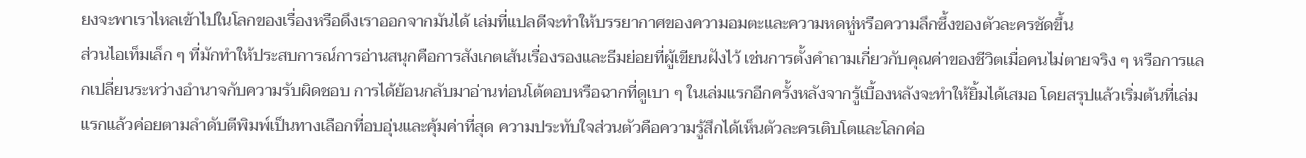ยงจะพาเราไหลเข้าไปในโลกของเรื่องหรือดึงเราออกจากมันได้ เล่มที่แปลดีจะทำให้บรรยากาศของความอมตะและความหดหู่หรือความลึกซึ้งของตัวละครชัดขึ้น
ส่วนไอเท็มเล็ก ๆ ที่มักทำให้ประสบการณ์การอ่านสนุกคือการสังเกตเส้นเรื่องรองและธีมย่อยที่ผู้เขียนฝังไว้ เช่นการตั้งคำถามเกี่ยวกับคุณค่าของชีวิตเมื่อคนไม่ตายจริง ๆ หรือการแลกเปลี่ยนระหว่างอำนาจกับความรับผิดชอบ การได้ย้อนกลับมาอ่านท่อนโต้ตอบหรือฉากที่ดูเบา ๆ ในเล่มแรกอีกครั้งหลังจากรู้เบื้องหลังจะทำให้ยิ้มได้เสมอ โดยสรุปแล้วเริ่มต้นที่เล่มแรกแล้วค่อยตามลำดับตีพิมพ์เป็นทางเลือกที่อบอุ่นและคุ้มค่าที่สุด ความประทับใจส่วนตัวคือความรู้สึกได้เห็นตัวละครเติบโตและโลกค่อ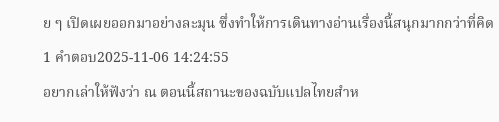ย ๆ เปิดเผยออกมาอย่างละมุน ซึ่งทำให้การเดินทางอ่านเรื่องนี้สนุกมากกว่าที่คิด
1 คำตอบ2025-11-06 14:24:55
อยากเล่าให้ฟังว่า ณ ตอนนี้สถานะของฉบับแปลไทยสำห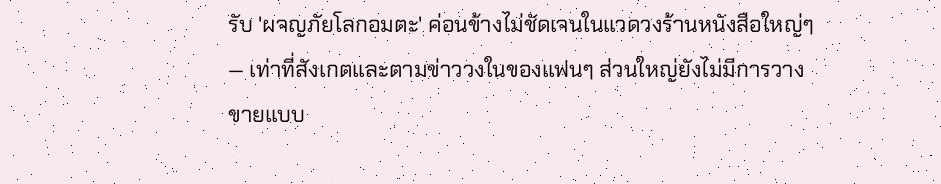รับ 'ผจญภัยโลกอมตะ' ค่อนข้างไม่ชัดเจนในแวดวงร้านหนังสือใหญ่ๆ — เท่าที่สังเกตและตามข่าววงในของแฟนๆ ส่วนใหญ่ยังไม่มีการวางขายแบบ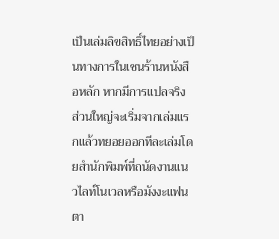เป็นเล่มลิขสิทธิ์ไทยอย่างเป็นทางการในเชนร้านหนังสือหลัก หากมีการแปลจริง ส่วนใหญ่จะเริ่มจากเล่มแรกแล้วทยอยออกทีละเล่มโดยสำนักพิมพ์ที่ถนัดงานแนวไลท์โนเวลหรือมังงะแฟนตา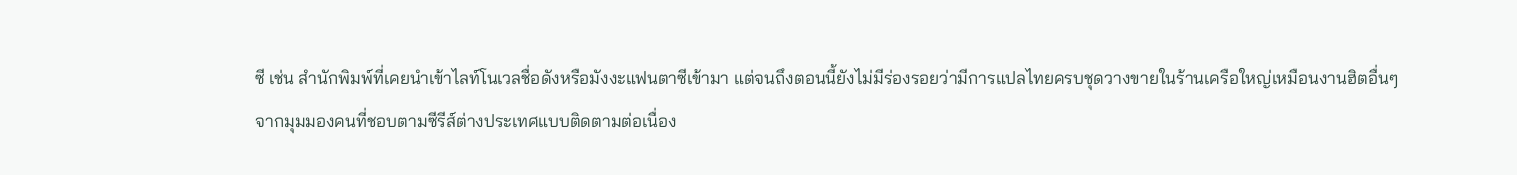ซี เช่น สำนักพิมพ์ที่เคยนำเข้าไลท์โนเวลชื่อดังหรือมังงะแฟนตาซีเข้ามา แต่จนถึงตอนนี้ยังไม่มีร่องรอยว่ามีการแปลไทยครบชุดวางขายในร้านเครือใหญ่เหมือนงานฮิตอื่นๆ
จากมุมมองคนที่ชอบตามซีรีส์ต่างประเทศแบบติดตามต่อเนื่อง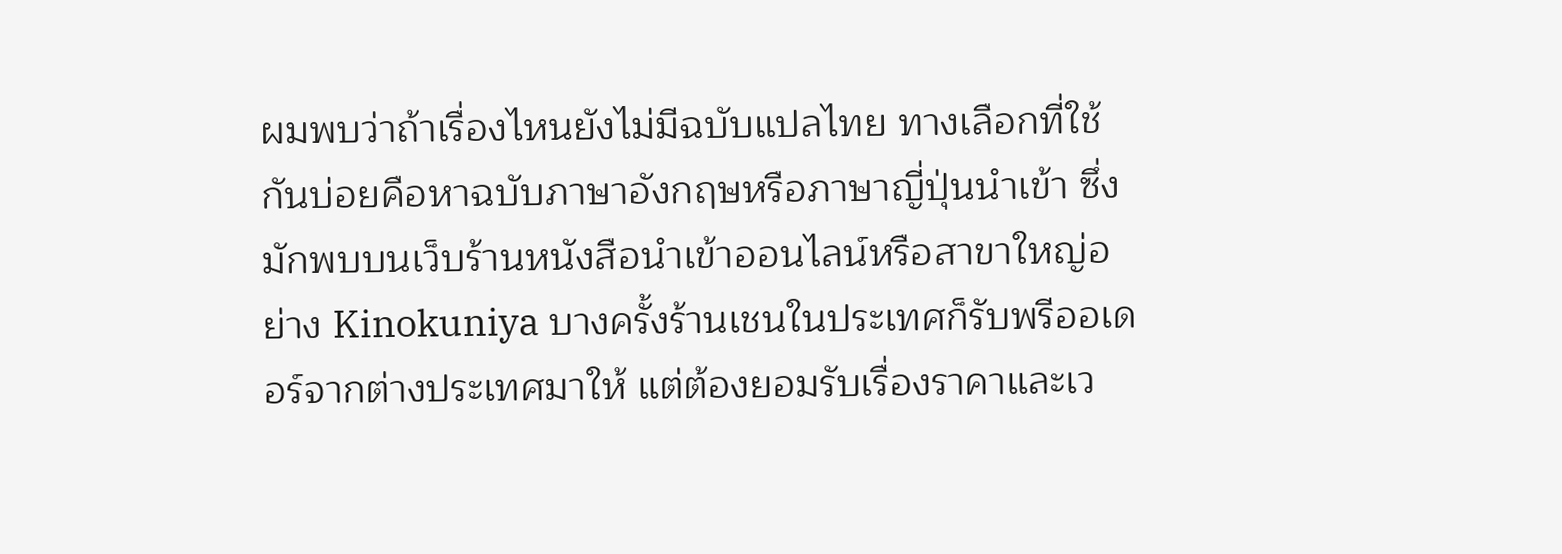ผมพบว่าถ้าเรื่องไหนยังไม่มีฉบับแปลไทย ทางเลือกที่ใช้กันบ่อยคือหาฉบับภาษาอังกฤษหรือภาษาญี่ปุ่นนำเข้า ซึ่งมักพบบนเว็บร้านหนังสือนำเข้าออนไลน์หรือสาขาใหญ่อย่าง Kinokuniya บางครั้งร้านเชนในประเทศก็รับพรีออเดอร์จากต่างประเทศมาให้ แต่ต้องยอมรับเรื่องราคาและเว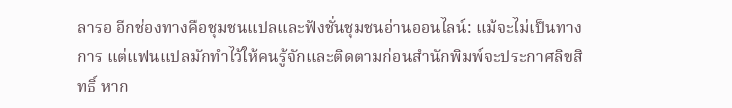ลารอ อีกช่องทางคือชุมชนแปลและฟังชั่นชุมชนอ่านออนไลน์: แม้จะไม่เป็นทางการ แต่แฟนแปลมักทำไว้ให้คนรู้จักและติดตามก่อนสำนักพิมพ์จะประกาศลิขสิทธิ์ หาก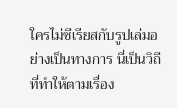ใครไม่ซีเรียสกับรูปเล่มอย่างเป็นทางการ นี่เป็นวิถีที่ทำให้ตามเรื่อง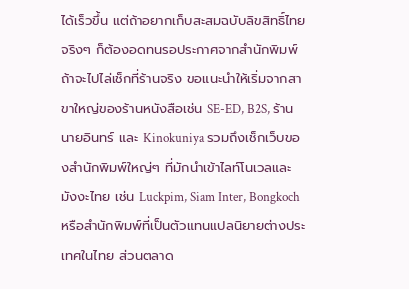ได้เร็วขึ้น แต่ถ้าอยากเก็บสะสมฉบับลิขสิทธิ์ไทยจริงๆ ก็ต้องอดทนรอประกาศจากสำนักพิมพ์
ถ้าจะไปไล่เช็กที่ร้านจริง ขอแนะนำให้เริ่มจากสาขาใหญ่ของร้านหนังสือเช่น SE-ED, B2S, ร้านนายอินทร์ และ Kinokuniya รวมถึงเช็กเว็บของสำนักพิมพ์ใหญ่ๆ ที่มักนำเข้าไลท์โนเวลและมังงะไทย เช่น Luckpim, Siam Inter, Bongkoch หรือสำนักพิมพ์ที่เป็นตัวแทนแปลนิยายต่างประเทศในไทย ส่วนตลาด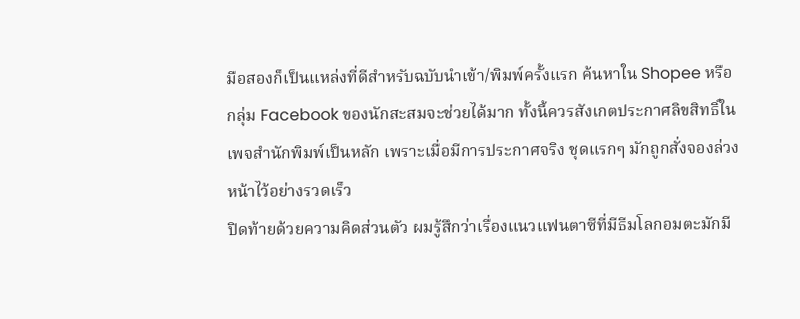มือสองก็เป็นแหล่งที่ดีสำหรับฉบับนำเข้า/พิมพ์ครั้งแรก ค้นหาใน Shopee หรือกลุ่ม Facebook ของนักสะสมจะช่วยได้มาก ทั้งนี้ควรสังเกตประกาศลิขสิทธิ์ในเพจสำนักพิมพ์เป็นหลัก เพราะเมื่อมีการประกาศจริง ชุดแรกๆ มักถูกสั่งจองล่วงหน้าไว้อย่างรวดเร็ว
ปิดท้ายด้วยความคิดส่วนตัว ผมรู้สึกว่าเรื่องแนวแฟนตาซีที่มีธีมโลกอมตะมักมี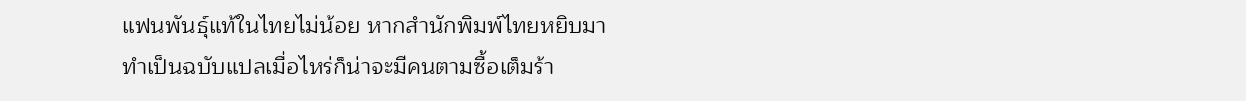แฟนพันธุ์แท้ในไทยไม่น้อย หากสำนักพิมพ์ไทยหยิบมาทำเป็นฉบับแปลเมื่อไหร่ก็น่าจะมีคนตามซื้อเต็มร้า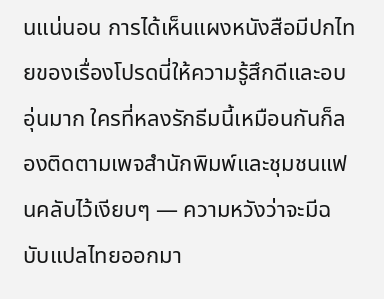นแน่นอน การได้เห็นแผงหนังสือมีปกไทยของเรื่องโปรดนี่ให้ความรู้สึกดีและอบอุ่นมาก ใครที่หลงรักธีมนี้เหมือนกันก็ลองติดตามเพจสำนักพิมพ์และชุมชนแฟนคลับไว้เงียบๆ — ความหวังว่าจะมีฉบับแปลไทยออกมา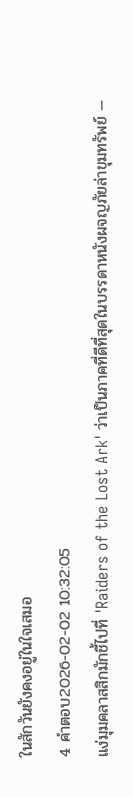ในสักวันยังคงอยู่ในใจเสมอ
4 คำตอบ2026-02-02 10:32:05
แง่มุมคลาสสิกมักชี้ไปที่ 'Raiders of the Lost Ark' ว่าเป็นภาคที่ดีที่สุดในบรรดาหนังผจญภัยล่าขุมทรัพย์ —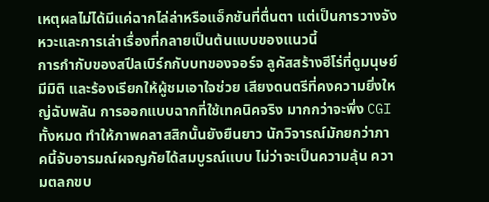เหตุผลไม่ได้มีแค่ฉากไล่ล่าหรือแอ็กชันที่ตื่นตา แต่เป็นการวางจังหวะและการเล่าเรื่องที่กลายเป็นต้นแบบของแนวนี้
การกำกับของสปีลเบิร์กกับบทของจอร์จ ลูคัสสร้างฮีโร่ที่ดูมนุษย์ มีมิติ และร้องเรียกให้ผู้ชมเอาใจช่วย เสียงดนตรีที่คงความยิ่งใหญ่ฉับพลัน การออกแบบฉากที่ใช้เทคนิคจริง มากกว่าจะพึ่ง CGI ทั้งหมด ทำให้ภาพคลาสสิกนั้นยังยืนยาว นักวิจารณ์มักยกว่าภาคนี้จับอารมณ์ผจญภัยได้สมบูรณ์แบบ ไม่ว่าจะเป็นความลุ้น ความตลกขบ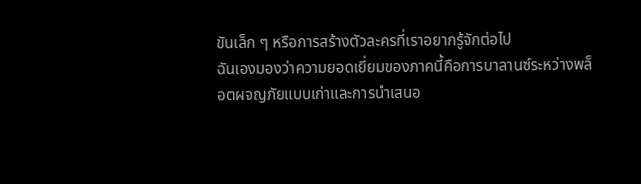ขันเล็ก ๆ หรือการสร้างตัวละครที่เราอยากรู้จักต่อไป
ฉันเองมองว่าความยอดเยี่ยมของภาคนี้คือการบาลานซ์ระหว่างพล็อตผจญภัยแบบเก่าและการนำเสนอ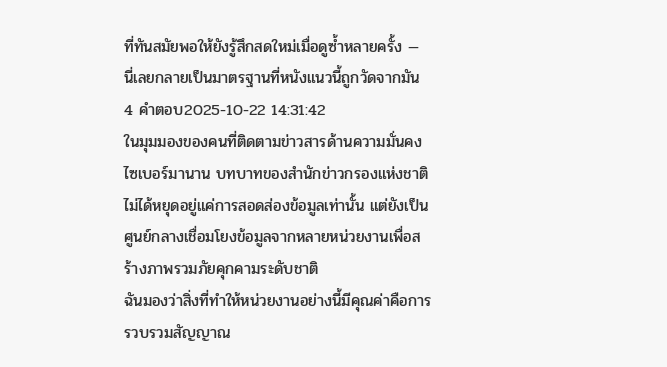ที่ทันสมัยพอให้ยังรู้สึกสดใหม่เมื่อดูซ้ำหลายครั้ง — นี่เลยกลายเป็นมาตรฐานที่หนังแนวนี้ถูกวัดจากมัน
4 คำตอบ2025-10-22 14:31:42
ในมุมมองของคนที่ติดตามข่าวสารด้านความมั่นคงไซเบอร์มานาน บทบาทของสำนักข่าวกรองแห่งชาติไม่ได้หยุดอยู่แค่การสอดส่องข้อมูลเท่านั้น แต่ยังเป็นศูนย์กลางเชื่อมโยงข้อมูลจากหลายหน่วยงานเพื่อสร้างภาพรวมภัยคุกคามระดับชาติ
ฉันมองว่าสิ่งที่ทำให้หน่วยงานอย่างนี้มีคุณค่าคือการรวบรวมสัญญาณ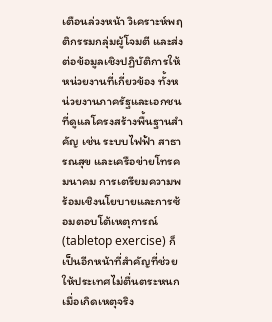เตือนล่วงหน้า วิเคราะห์พฤติกรรมกลุ่มผู้โจมตี และส่งต่อข้อมูลเชิงปฏิบัติการให้หน่วยงานที่เกี่ยวข้อง ทั้งหน่วยงานภาครัฐและเอกชนที่ดูแลโครงสร้างพื้นฐานสำคัญ เช่น ระบบไฟฟ้า สาธารณสุข และเครือข่ายโทรคมนาคม การเตรียมความพร้อมเชิงนโยบายและการซ้อมตอบโต้เหตุการณ์ (tabletop exercise) ก็เป็นอีกหน้าที่สำคัญที่ช่วยให้ประเทศไม่ตื่นตระหนกเมื่อเกิดเหตุจริง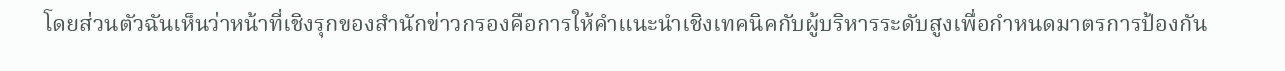โดยส่วนตัวฉันเห็นว่าหน้าที่เชิงรุกของสำนักข่าวกรองคือการให้คำแนะนำเชิงเทคนิคกับผู้บริหารระดับสูงเพื่อกำหนดมาตรการป้องกัน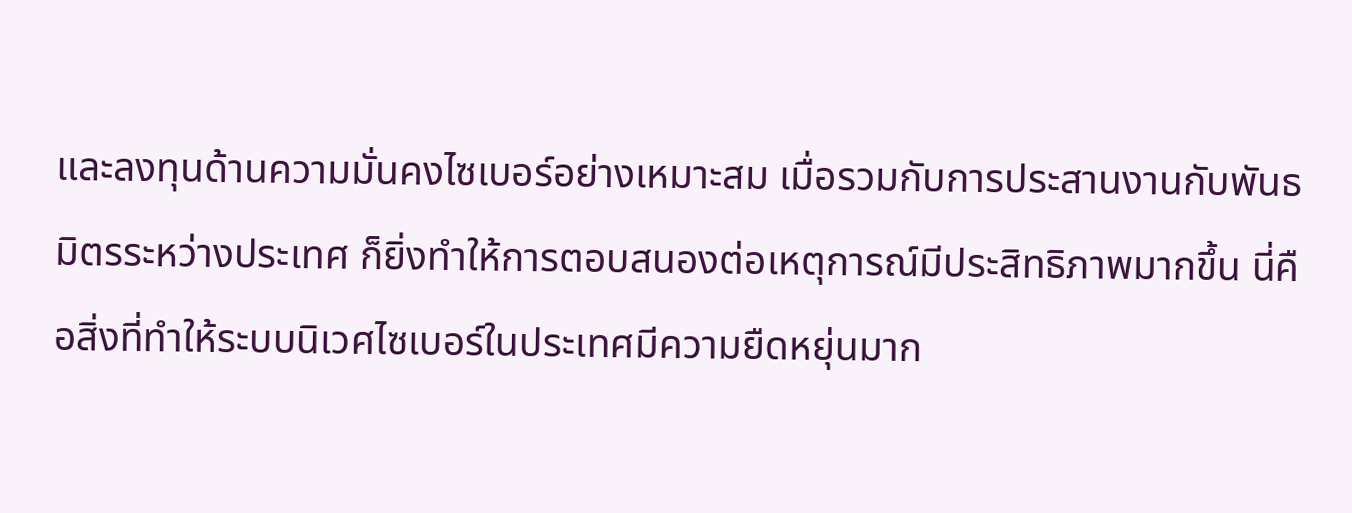และลงทุนด้านความมั่นคงไซเบอร์อย่างเหมาะสม เมื่อรวมกับการประสานงานกับพันธมิตรระหว่างประเทศ ก็ยิ่งทำให้การตอบสนองต่อเหตุการณ์มีประสิทธิภาพมากขึ้น นี่คือสิ่งที่ทำให้ระบบนิเวศไซเบอร์ในประเทศมีความยืดหยุ่นมาก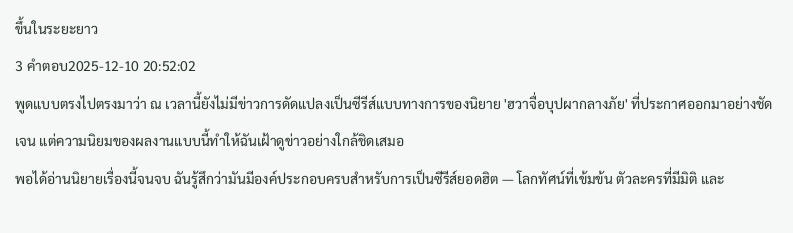ขึ้นในระยะยาว
3 คำตอบ2025-12-10 20:52:02
พูดแบบตรงไปตรงมาว่า ณ เวลานี้ยังไม่มีข่าวการดัดแปลงเป็นซีรีส์แบบทางการของนิยาย 'ฮวาจื่อบุปผากลางภัย' ที่ประกาศออกมาอย่างชัดเจน แต่ความนิยมของผลงานแบบนี้ทำให้ฉันเฝ้าดูข่าวอย่างใกล้ชิดเสมอ
พอได้อ่านนิยายเรื่องนี้จนจบ ฉันรู้สึกว่ามันมีองค์ประกอบครบสำหรับการเป็นซีรีส์ยอดฮิต — โลกทัศน์ที่เข้มข้น ตัวละครที่มีมิติ และ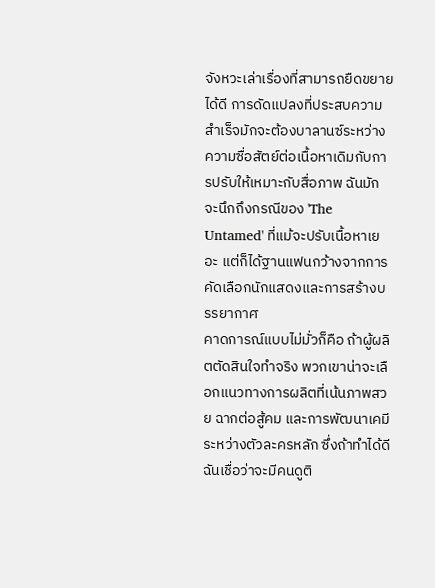จังหวะเล่าเรื่องที่สามารถยืดขยายได้ดี การดัดแปลงที่ประสบความสำเร็จมักจะต้องบาลานซ์ระหว่างความซื่อสัตย์ต่อเนื้อหาเดิมกับการปรับให้เหมาะกับสื่อภาพ ฉันมักจะนึกถึงกรณีของ 'The Untamed' ที่แม้จะปรับเนื้อหาเยอะ แต่ก็ได้ฐานแฟนกว้างจากการคัดเลือกนักแสดงและการสร้างบรรยากาศ
คาดการณ์แบบไม่มั่วก็คือ ถ้าผู้ผลิตตัดสินใจทำจริง พวกเขาน่าจะเลือกแนวทางการผลิตที่เน้นภาพสวย ฉากต่อสู้คม และการพัฒนาเคมีระหว่างตัวละครหลัก ซึ่งถ้าทำได้ดี ฉันเชื่อว่าจะมีคนดูติ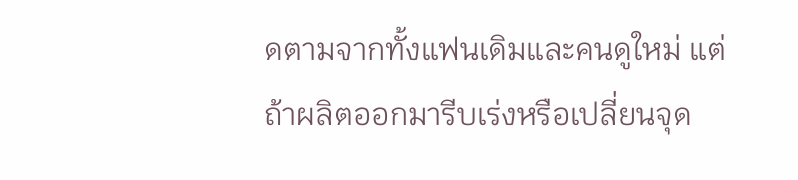ดตามจากทั้งแฟนเดิมและคนดูใหม่ แต่ถ้าผลิตออกมารีบเร่งหรือเปลี่ยนจุด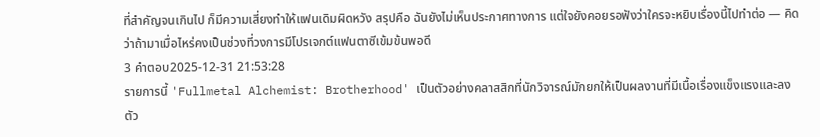ที่สำคัญจนเกินไป ก็มีความเสี่ยงทำให้แฟนเดิมผิดหวัง สรุปคือ ฉันยังไม่เห็นประกาศทางการ แต่ใจยังคอยรอฟังว่าใครจะหยิบเรื่องนี้ไปทำต่อ — คิดว่าถ้ามาเมื่อไหร่คงเป็นช่วงที่วงการมีโปรเจกต์แฟนตาซีเข้มข้นพอดี
3 คำตอบ2025-12-31 21:53:28
รายการนี้ 'Fullmetal Alchemist: Brotherhood' เป็นตัวอย่างคลาสสิกที่นักวิจารณ์มักยกให้เป็นผลงานที่มีเนื้อเรื่องแข็งแรงและลงตัว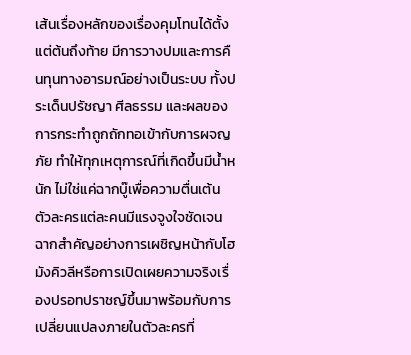เส้นเรื่องหลักของเรื่องคุมโทนได้ตั้งแต่ต้นถึงท้าย มีการวางปมและการคืนทุนทางอารมณ์อย่างเป็นระบบ ทั้งประเด็นปรัชญา ศีลธรรม และผลของการกระทำถูกถักทอเข้ากับการผจญภัย ทำให้ทุกเหตุการณ์ที่เกิดขึ้นมีน้ำหนัก ไม่ใช่แค่ฉากบู๊เพื่อความตื่นเต้น ตัวละครแต่ละคนมีแรงจูงใจชัดเจน ฉากสำคัญอย่างการเผชิญหน้ากับโฮมังคิวลีหรือการเปิดเผยความจริงเรื่องปรอทปราชญ์ขึ้นมาพร้อมกับการเปลี่ยนแปลงภายในตัวละครที่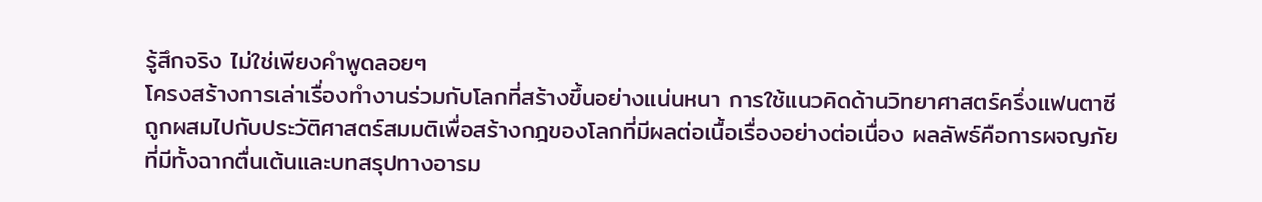รู้สึกจริง ไม่ใช่เพียงคำพูดลอยๆ
โครงสร้างการเล่าเรื่องทำงานร่วมกับโลกที่สร้างขึ้นอย่างแน่นหนา การใช้แนวคิดด้านวิทยาศาสตร์ครึ่งแฟนตาซีถูกผสมไปกับประวัติศาสตร์สมมติเพื่อสร้างกฎของโลกที่มีผลต่อเนื้อเรื่องอย่างต่อเนื่อง ผลลัพธ์คือการผจญภัยที่มีทั้งฉากตื่นเต้นและบทสรุปทางอารม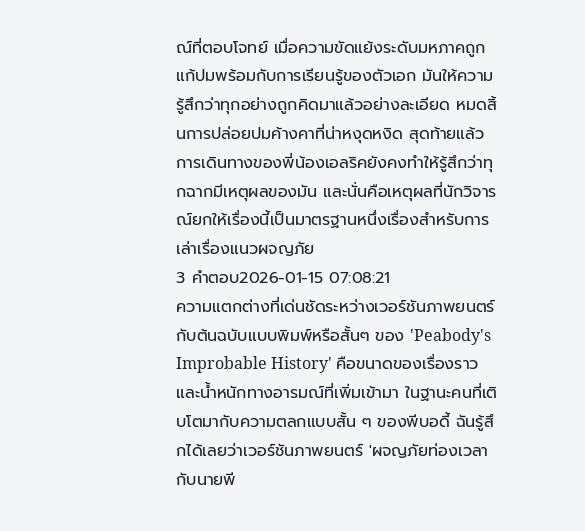ณ์ที่ตอบโจทย์ เมื่อความขัดแย้งระดับมหภาคถูกแก้ปมพร้อมกับการเรียนรู้ของตัวเอก มันให้ความรู้สึกว่าทุกอย่างถูกคิดมาแล้วอย่างละเอียด หมดสิ้นการปล่อยปมค้างคาที่น่าหงุดหงิด สุดท้ายแล้วการเดินทางของพี่น้องเอลริคยังคงทำให้รู้สึกว่าทุกฉากมีเหตุผลของมัน และนั่นคือเหตุผลที่นักวิจารณ์ยกให้เรื่องนี้เป็นมาตรฐานหนึ่งเรื่องสำหรับการเล่าเรื่องแนวผจญภัย
3 คำตอบ2026-01-15 07:08:21
ความแตกต่างที่เด่นชัดระหว่างเวอร์ชันภาพยนตร์กับต้นฉบับแบบพิมพ์หรือสั้นๆ ของ 'Peabody's Improbable History' คือขนาดของเรื่องราวและน้ำหนักทางอารมณ์ที่เพิ่มเข้ามา ในฐานะคนที่เติบโตมากับความตลกแบบสั้น ๆ ของพีบอดี้ ฉันรู้สึกได้เลยว่าเวอร์ชันภาพยนตร์ 'ผจญภัยท่องเวลากับนายพี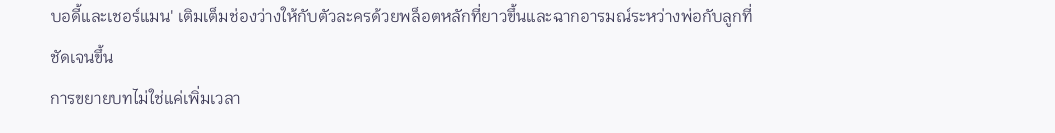บอดี้และเชอร์แมน' เติมเต็มช่องว่างให้กับตัวละครด้วยพล็อตหลักที่ยาวขึ้นและฉากอารมณ์ระหว่างพ่อกับลูกที่ชัดเจนขึ้น
การขยายบทไม่ใช่แค่เพิ่มเวลา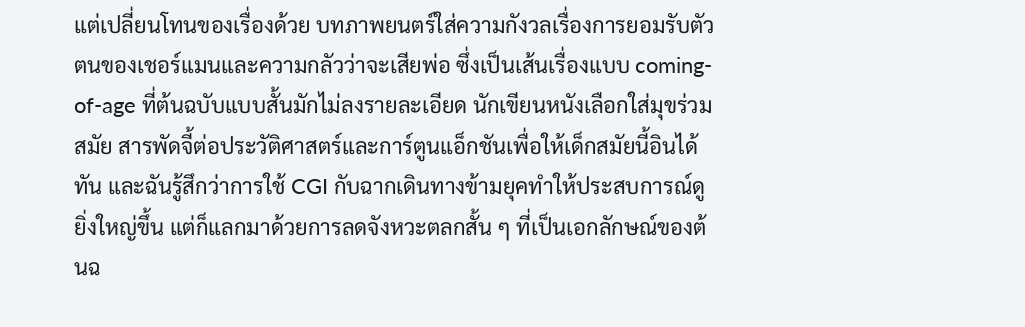แต่เปลี่ยนโทนของเรื่องด้วย บทภาพยนตร์ใส่ความกังวลเรื่องการยอมรับตัวตนของเชอร์แมนและความกลัวว่าจะเสียพ่อ ซึ่งเป็นเส้นเรื่องแบบ coming-of-age ที่ต้นฉบับแบบสั้นมักไม่ลงรายละเอียด นักเขียนหนังเลือกใส่มุขร่วมสมัย สารพัดจี้ต่อประวัติศาสตร์และการ์ตูนแอ็กชันเพื่อให้เด็กสมัยนี้อินได้ทัน และฉันรู้สึกว่าการใช้ CGI กับฉากเดินทางข้ามยุคทำให้ประสบการณ์ดูยิ่งใหญ่ขึ้น แต่ก็แลกมาด้วยการลดจังหวะตลกสั้น ๆ ที่เป็นเอกลักษณ์ของต้นฉ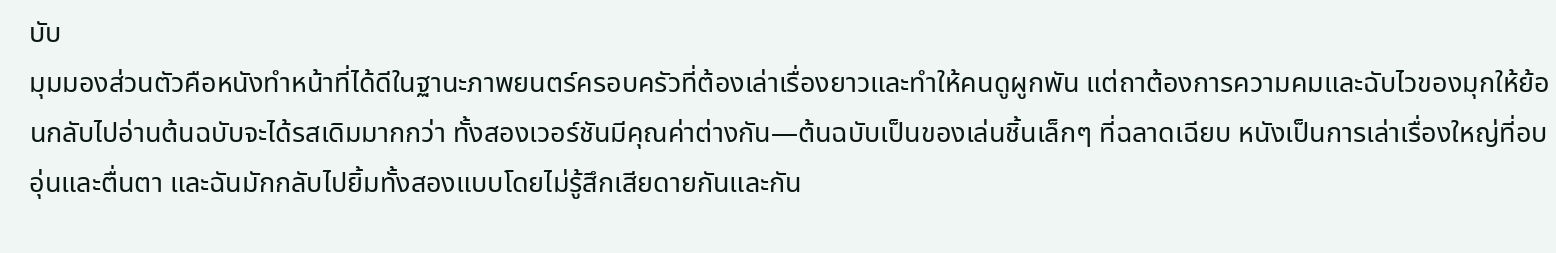บับ
มุมมองส่วนตัวคือหนังทำหน้าที่ได้ดีในฐานะภาพยนตร์ครอบครัวที่ต้องเล่าเรื่องยาวและทำให้คนดูผูกพัน แต่ถาต้องการความคมและฉับไวของมุกให้ย้อนกลับไปอ่านต้นฉบับจะได้รสเดิมมากกว่า ทั้งสองเวอร์ชันมีคุณค่าต่างกัน—ต้นฉบับเป็นของเล่นชิ้นเล็กๆ ที่ฉลาดเฉียบ หนังเป็นการเล่าเรื่องใหญ่ที่อบอุ่นและตื่นตา และฉันมักกลับไปยิ้มทั้งสองแบบโดยไม่รู้สึกเสียดายกันและกัน